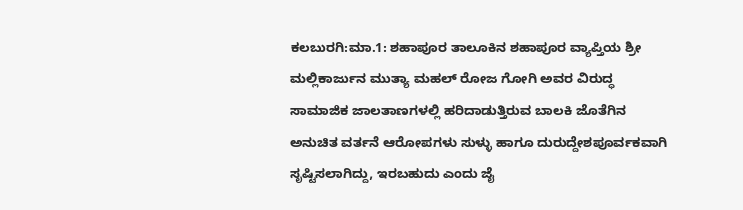ಕಲಬುರಗಿ:ಮಾ.1: ಶಹಾಪೂರ ತಾಲೂಕಿನ ಶಹಾಪೂರ ವ್ಯಾಪ್ತಿಯ ಶ್ರೀ ಮಲ್ಲಿಕಾರ್ಜುನ ಮುತ್ಯಾ ಮಹಲ್ ರೋಜ ಗೋಗಿ ಅವರ ವಿರುದ್ಧ ಸಾಮಾಜಿಕ ಜಾಲತಾಣಗಳಲ್ಲಿ ಹರಿದಾಡುತ್ತಿರುವ ಬಾಲಕಿ ಜೊತೆಗಿನ ಅನುಚಿತ ವರ್ತನೆ ಆರೋಪಗಳು ಸುಳ್ಳು ಹಾಗೂ ದುರುದ್ದೇಶಪೂರ್ವಕವಾಗಿ ಸೃಷ್ಟಿಸಲಾಗಿದ್ದು, ಇರಬಹುದು ಎಂದು ಜೈ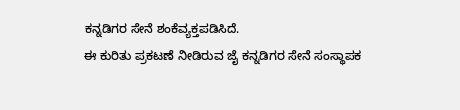ಕನ್ನಡಿಗರ ಸೇನೆ ಶಂಕೆವ್ಯಕ್ತಪಡಿಸಿದೆ.
ಈ ಕುರಿತು ಪ್ರಕಟಣೆ ನೀಡಿರುವ ಜೈ ಕನ್ನಡಿಗರ ಸೇನೆ ಸಂಸ್ಥಾಪಕ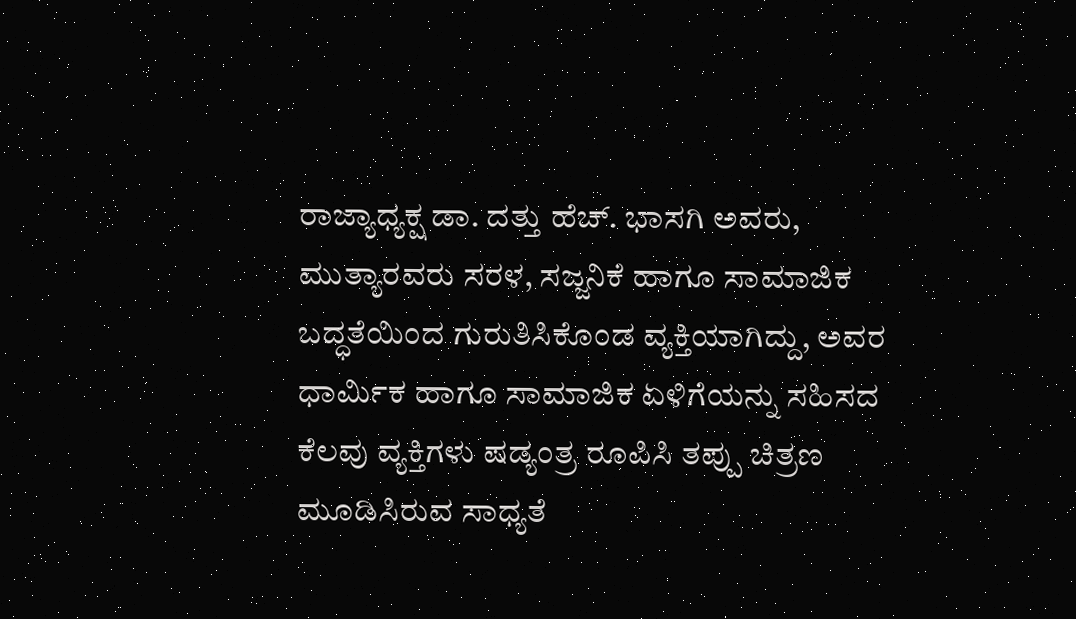ರಾಜ್ಯಾಧ್ಯಕ್ಷ ಡಾ. ದತ್ತು ಹೆಚ್. ಭಾಸಗಿ ಅವರು, ಮುತ್ಯಾರವರು ಸರಳ, ಸಜ್ಜನಿಕೆ ಹಾಗೂ ಸಾಮಾಜಿಕ ಬದ್ಧತೆಯಿಂದ ಗುರುತಿಸಿಕೊಂಡ ವ್ಯಕ್ತಿಯಾಗಿದ್ದು, ಅವರ ಧಾರ್ಮಿಕ ಹಾಗೂ ಸಾಮಾಜಿಕ ಏಳಿಗೆಯನ್ನು ಸಹಿಸದ ಕೆಲವು ವ್ಯಕ್ತಿಗಳು ಷಡ್ಯಂತ್ರ ರೂಪಿಸಿ ತಪ್ಪು ಚಿತ್ರಣ ಮೂಡಿಸಿರುವ ಸಾಧ್ಯತೆ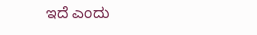ಇದೆ ಎಂದು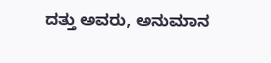ದತ್ತು ಅವರು, ಅನುಮಾನ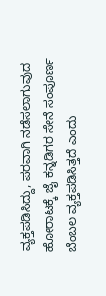ವ್ಯಕ್ತಪಡಿಸಿದ್ದು, ಪರವಾಗಿ ನಡೆಸಲಾಗುವುದ ಹೋರಾಟಕ್ಕೆ ಜೈ ಕನ್ನಡಿಗರ ಸೇನೆ ಸಂಪೂರ್ಣ ಬೆಂಬಲ ವ್ಯಕ್ತಪಡಿಸಿತ್ತದೆ ಎಂದು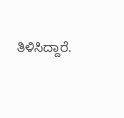ತಿಳಿಸಿದ್ದಾರೆ.